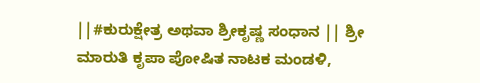||#ಕುರುಕ್ಷೇತ್ರ ಅಥವಾ ಶ್ರೀಕೃಷ್ಣ ಸಂಧಾನ || ಶ್ರೀ ಮಾರುತಿ ಕೃಪಾ ಪೋಷಿತ ನಾಟಕ ಮಂಡಳಿ,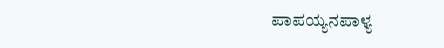ಪಾಪಯ್ಯನಪಾಳ್ಯ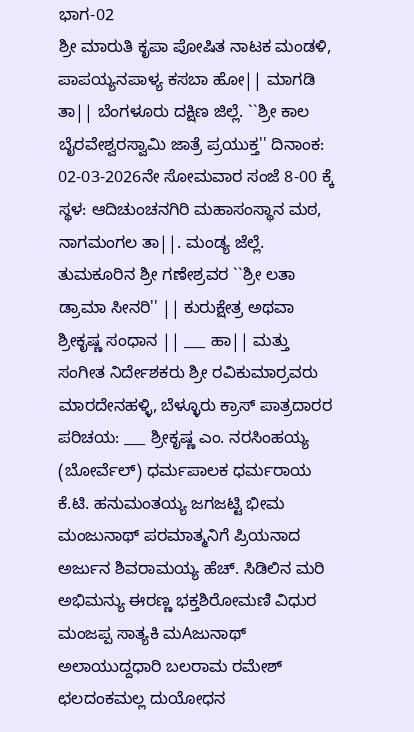ಭಾಗ-02
ಶ್ರೀ ಮಾರುತಿ ಕೃಪಾ ಪೋಷಿತ ನಾಟಕ ಮಂಡಳಿ, ಪಾಪಯ್ಯನಪಾಳ್ಯ ಕಸಬಾ ಹೋ|| ಮಾಗಡಿ ತಾ|| ಬೆಂಗಳೂರು ದಕ್ಷಿಣ ಜಿಲ್ಲೆ. ``ಶ್ರೀ ಕಾಲ ಬೈರವೇಶ್ವರಸ್ವಾಮಿ ಜಾತ್ರೆ ಪ್ರಯುಕ್ತ'' ದಿನಾಂಕ: 02-03-2026ನೇ ಸೋಮವಾರ ಸಂಜೆ 8-00 ಕ್ಕೆ ಸ್ಥಳ: ಆದಿಚುಂಚನಗಿರಿ ಮಹಾಸಂಸ್ಥಾನ ಮಠ, ನಾಗಮಂಗಲ ತಾ||. ಮಂಡ್ಯ ಜೆಲ್ಲೆ. ತುಮಕೂರಿನ ಶ್ರೀ ಗಣೇಶ್ರವರ ``ಶ್ರೀ ಲತಾ ಡ್ರಾಮಾ ಸೀನರಿ'' || ಕುರುಕ್ಷೇತ್ರ ಅಥವಾ ಶ್ರೀಕೃಷ್ಣ ಸಂಧಾನ || ___ ಹಾ|| ಮತ್ತು ಸಂಗೀತ ನಿರ್ದೇಶಕರು ಶ್ರೀ ರವಿಕುಮಾರ್ರವರು ಮಾರದೇನಹಳ್ಳಿ, ಬೆಳ್ಳೂರು ಕ್ರಾಸ್ ಪಾತ್ರದಾರರ ಪರಿಚಯ: ___ ಶ್ರೀಕೃಷ್ಣ ಎಂ. ನರಸಿಂಹಯ್ಯ (ಬೋರ್ವೆಲ್) ಧರ್ಮಪಾಲಕ ಧರ್ಮರಾಯ ಕೆ.ಟಿ. ಹನುಮಂತಯ್ಯ ಜಗಜಟ್ಟಿ ಭೀಮ ಮಂಜುನಾಥ್ ಪರಮಾತ್ಮನಿಗೆ ಪ್ರಿಯನಾದ ಅರ್ಜುನ ಶಿವರಾಮಯ್ಯ ಹೆಚ್. ಸಿಡಿಲಿನ ಮರಿ ಅಭಿಮನ್ಯು ಈರಣ್ಣ ಭಕ್ತಶಿರೋಮಣಿ ವಿಧುರ ಮಂಜಪ್ಪ ಸಾತ್ಯಕಿ ಮAಜುನಾಥ್ ಅಲಾಯುದ್ದಧಾರಿ ಬಲರಾಮ ರಮೇಶ್ ಛಲದಂಕಮಲ್ಲ ದುಯೋಧನ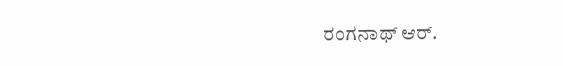ರಂಗನಾಥ್ ಆರ್.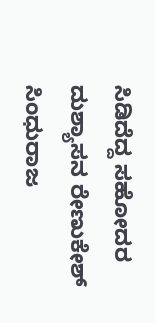ಸಿಡಿದೆದ್ದ ಸಹೋದರ ದುಶ್ಯಾಸನ ರೇಣುಕೇಶ್ ಸಿಂಧುರಾಜ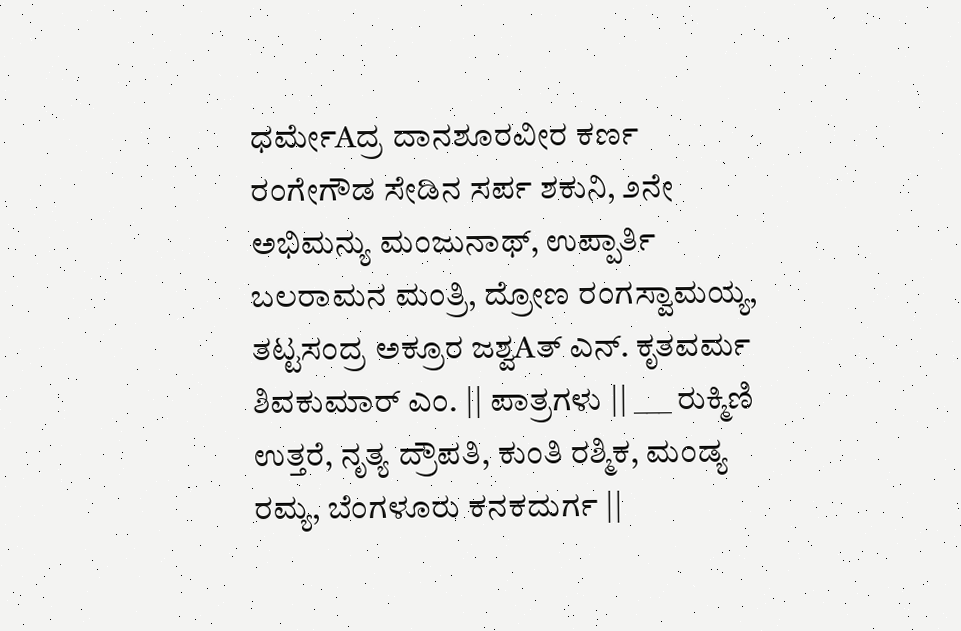ಧರ್ಮೇAದ್ರ ದಾನಶೂರವೀರ ಕರ್ಣ ರಂಗೇಗೌಡ ಸೇಡಿನ ಸರ್ಪ ಶಕುನಿ, ೨ನೇ ಅಭಿಮನ್ಯು ಮಂಜುನಾಥ್, ಉಪ್ಪಾರ್ತಿ ಬಲರಾಮನ ಮಂತ್ರಿ, ದ್ರೋಣ ರಂಗಸ್ವಾಮಯ್ಯ, ತಟ್ಟಸಂದ್ರ ಅಕ್ರೂರ ಜಶ್ವAತ್ ಎನ್. ಕೃತವರ್ಮ ಶಿವಕುಮಾರ್ ಎಂ. || ಪಾತ್ರಗಳು || ___ ರುಕ್ಮಿಣಿ ಉತ್ತರೆ, ನೃತ್ಯ ದ್ರೌಪತಿ, ಕುಂತಿ ರಶ್ಮಿಕ, ಮಂಡ್ಯ ರಮ್ಯ, ಬೆಂಗಳೂರು ಕನಕದುರ್ಗ ||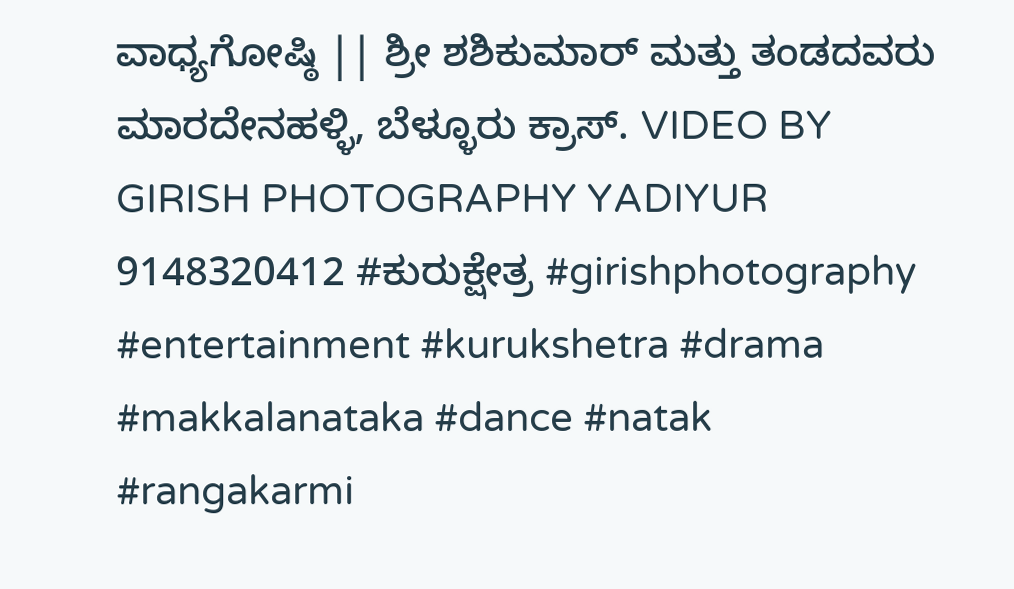ವಾಧ್ಯಗೋಷ್ಠಿ || ಶ್ರೀ ಶಶಿಕುಮಾರ್ ಮತ್ತು ತಂಡದವರು ಮಾರದೇನಹಳ್ಳಿ, ಬೆಳ್ಳೂರು ಕ್ರಾಸ್. VIDEO BY GIRISH PHOTOGRAPHY YADIYUR 9148320412 #ಕುರುಕ್ಷೇತ್ರ #girishphotography #entertainment #kurukshetra #drama #makkalanataka #dance #natak #rangakarmi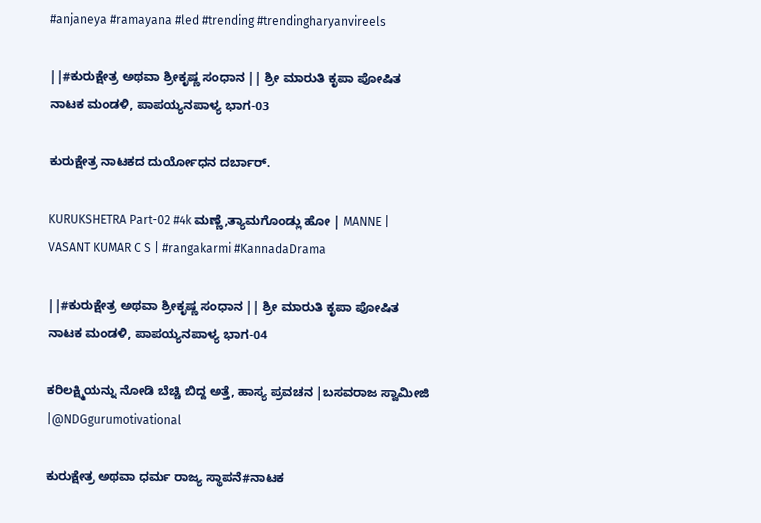#anjaneya #ramayana #led #trending #trendingharyanvireels

||#ಕುರುಕ್ಷೇತ್ರ ಅಥವಾ ಶ್ರೀಕೃಷ್ಣ ಸಂಧಾನ || ಶ್ರೀ ಮಾರುತಿ ಕೃಪಾ ಪೋಷಿತ ನಾಟಕ ಮಂಡಳಿ, ಪಾಪಯ್ಯನಪಾಳ್ಯ ಭಾಗ-03

ಕುರುಕ್ಷೇತ್ರ ನಾಟಕದ ದುರ್ಯೋಧನ ದರ್ಬಾರ್.

KURUKSHETRA Part-02 #4k ಮಣ್ಣೆ,ತ್ಯಾಮಗೊಂಡ್ಲು ಹೋ | MANNE | VASANT KUMAR C S | #rangakarmi #KannadaDrama

||#ಕುರುಕ್ಷೇತ್ರ ಅಥವಾ ಶ್ರೀಕೃಷ್ಣ ಸಂಧಾನ || ಶ್ರೀ ಮಾರುತಿ ಕೃಪಾ ಪೋಷಿತ ನಾಟಕ ಮಂಡಳಿ, ಪಾಪಯ್ಯನಪಾಳ್ಯ ಭಾಗ-04

ಕರಿಲಕ್ಷ್ಮಿಯನ್ನು ನೋಡಿ ಬೆಚ್ಚಿ ಬಿದ್ದ ಅತ್ತೆ, ಹಾಸ್ಯ ಪ್ರವಚನ |ಬಸವರಾಜ ಸ್ವಾಮೀಜಿ |@NDGgurumotivational

ಕುರುಕ್ಷೇತ್ರ ಅಥವಾ ಧರ್ಮ ರಾಜ್ಯ ಸ್ಥಾಪನೆ#ನಾಟಕ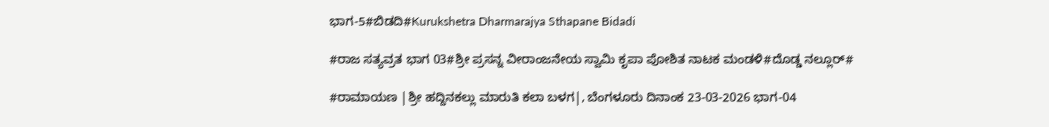ಭಾಗ-5#ಬಿಡದಿ#Kurukshetra Dharmarajya Sthapane Bidadi

#ರಾಜ ಸತ್ಯವ್ರತ ಭಾಗ 03#ಶ್ರೀ ಪ್ರಸನ್ನ ವೀರಾಂಜನೇಯ ಸ್ವಾಮಿ ಕೃಪಾ ಪೋಶಿತ ನಾಟಕ ಮಂಡಳಿ#ದೊಡ್ಡ ನಲ್ಲೂರ್#

#ರಾಮಾಯಣ |ಶ್ರೀ ಹದ್ದಿನಕಲ್ಲು ಮಾರುತಿ ಕಲಾ ಬಳಗ|, ಬೆಂಗಳೂರು ದಿನಾಂಕ 23-03-2026 ಭಾಗ-04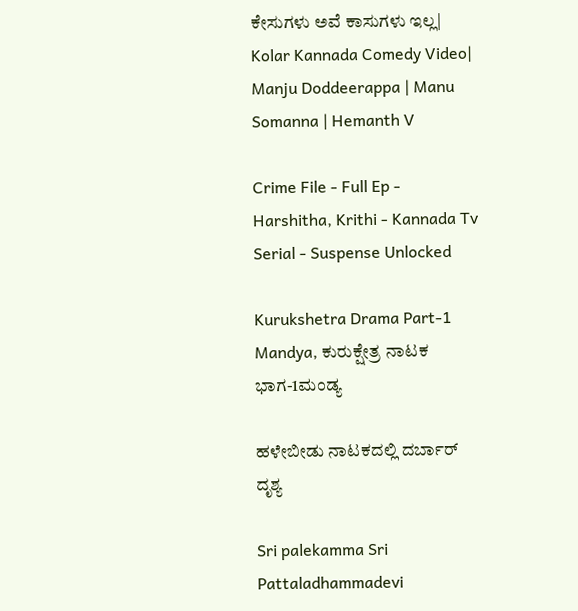ಕೇಸುಗಳು ಅವೆ ಕಾಸುಗಳು ಇಲ್ಲ| Kolar Kannada Comedy Video| Manju Doddeerappa | Manu Somanna | Hemanth V

Crime File - Full Ep - Harshitha, Krithi - Kannada Tv Serial - Suspense Unlocked

Kurukshetra Drama Part-1 Mandya, ಕುರುಕ್ಷೇತ್ರ ನಾಟಕ ಭಾಗ-1ಮಂಡ್ಯ

ಹಳೇಬೀಡು ನಾಟಕದಲ್ಲಿ ದರ್ಬಾರ್ ದೃಶ್ಯ

Sri palekamma Sri Pattaladhammadevi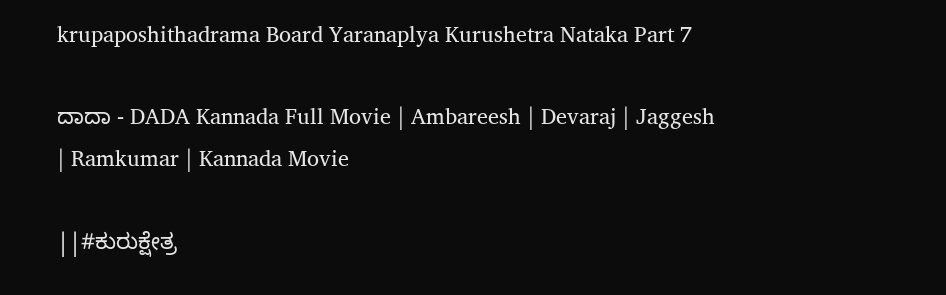krupaposhithadrama Board Yaranaplya Kurushetra Nataka Part 7

ದಾದಾ - DADA Kannada Full Movie | Ambareesh | Devaraj | Jaggesh | Ramkumar | Kannada Movie

||#ಕುರುಕ್ಷೇತ್ರ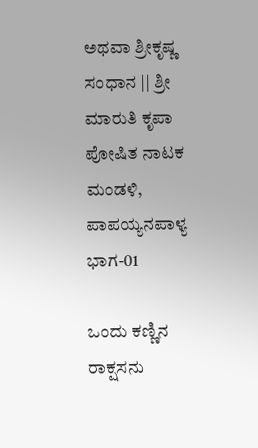ಅಥವಾ ಶ್ರೀಕೃಷ್ಣ ಸಂಧಾನ || ಶ್ರೀ ಮಾರುತಿ ಕೃಪಾ ಪೋಷಿತ ನಾಟಕ ಮಂಡಳಿ, ಪಾಪಯ್ಯನಪಾಳ್ಯ ಭಾಗ-01

ಒಂದು ಕಣ್ಣಿನ ರಾಕ್ಷಸನು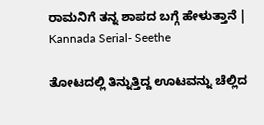ರಾಮನಿಗೆ ತನ್ನ ಶಾಪದ ಬಗ್ಗೆ ಹೇಳುತ್ತಾನೆ | Kannada Serial- Seethe

ತೋಟದಲ್ಲಿ ತಿನ್ನುತ್ತಿದ್ದ ಊಟವನ್ನು ಚೆಲ್ಲಿದ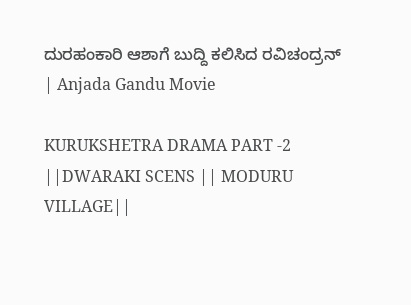ದುರಹಂಕಾರಿ ಆಶಾಗೆ ಬುದ್ದಿ ಕಲಿಸಿದ ರವಿಚಂದ್ರನ್ | Anjada Gandu Movie

KURUKSHETRA DRAMA PART -2 ||DWARAKI SCENS || MODURU VILLAGE||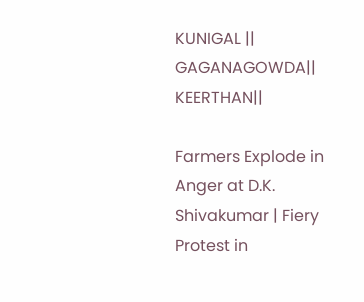KUNIGAL || GAGANAGOWDA|| KEERTHAN||

Farmers Explode in Anger at D.K. Shivakumar | Fiery Protest in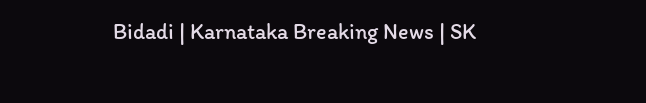Bidadi | Karnataka Breaking News | SK